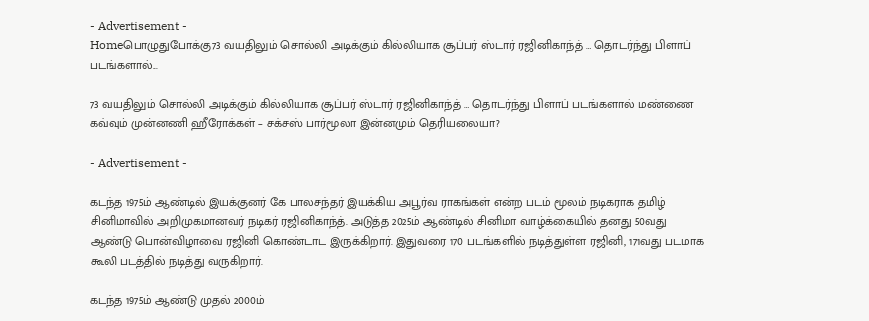- Advertisement -
Homeபொழுதுபோக்கு73 வயதிலும் சொல்லி அடிக்கும் கில்லியாக சூப்பர் ஸ்டார் ரஜினிகாந்த் … தொடர்ந்து பிளாப் படங்களால்...

73 வயதிலும் சொல்லி அடிக்கும் கில்லியாக சூப்பர் ஸ்டார் ரஜினிகாந்த் … தொடர்ந்து பிளாப் படங்களால் மண்ணை கவ்வும் முன்னணி ஹீரோக்கள் – சக்சஸ் பார்மூலா இன்னமும் தெரியலையா?

- Advertisement -

கடந்த 1975ம் ஆண்டில் இயக்குனர் கே பாலசந்தர் இயக்கிய அபூர்வ ராகங்கள் என்ற படம் மூலம் நடிகராக தமிழ் சினிமாவில் அறிமுகமானவர் நடிகர் ரஜினிகாந்த். அடுத்த 2025ம் ஆண்டில் சினிமா வாழ்க்கையில் தனது 50வது ஆண்டு பொன்விழாவை ரஜினி கொண்டாட இருக்கிறார். இதுவரை 170 படங்களில் நடித்துள்ள ரஜினி, 171வது படமாக கூலி படத்தில் நடித்து வருகிறார்.

கடந்த 1975ம் ஆண்டு முதல் 2000ம்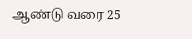ஆண்டு வரை 25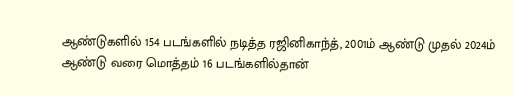ஆண்டுகளில் 154 படங்களில் நடித்த ரஜினிகாந்த், 2001ம் ஆண்டு முதல் 2024ம் ஆண்டு வரை மொத்தம் 16 படங்களில்தான்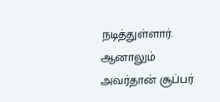நடித்துள்ளார். ஆனாலும் அவர்தான் சூப்பர்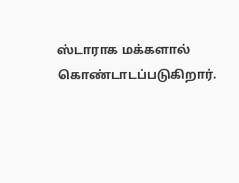ஸ்டாராக மக்களால் கொண்டாடப்படுகிறார்.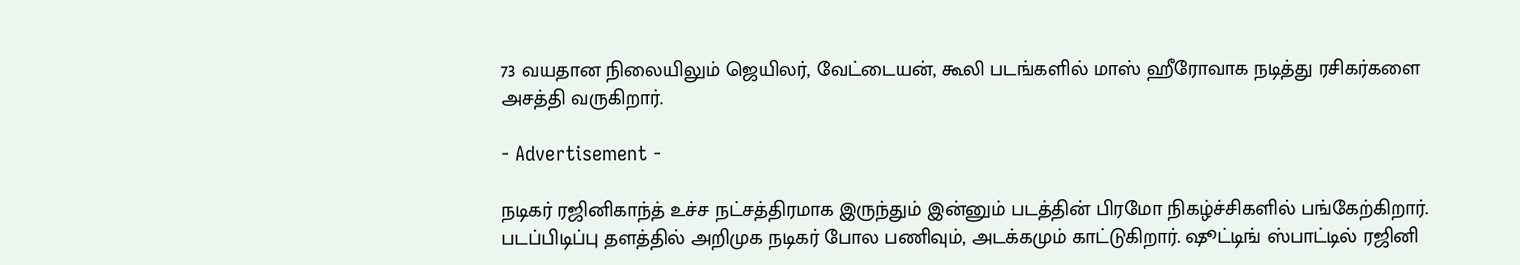73 வயதான நிலையிலும் ஜெயிலர், வேட்டையன், கூலி படங்களில் மாஸ் ஹீரோவாக நடித்து ரசிகர்களை அசத்தி வருகிறார்.

- Advertisement -

நடிகர் ரஜினிகாந்த் உச்ச நட்சத்திரமாக இருந்தும் இன்னும் படத்தின் பிரமோ நிகழ்ச்சிகளில் பங்கேற்கிறார். படப்பிடிப்பு தளத்தில் அறிமுக நடிகர் போல பணிவும், அடக்கமும் காட்டுகிறார். ஷூட்டிங் ஸ்பாட்டில் ரஜினி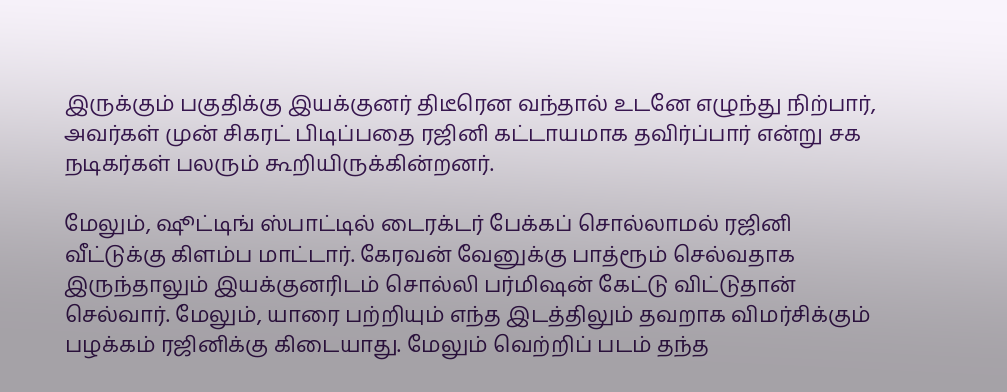இருக்கும் பகுதிக்கு இயக்குனர் திடீரென வந்தால் உடனே எழுந்து நிற்பார், அவர்கள் முன் சிகரட் பிடிப்பதை ரஜினி கட்டாயமாக தவிர்ப்பார் என்று சக நடிகர்கள் பலரும் கூறியிருக்கின்றனர்.

மேலும், ஷூட்டிங் ஸ்பாட்டில் டைரக்டர் பேக்கப் சொல்லாமல் ரஜினி வீட்டுக்கு கிளம்ப மாட்டார். கேரவன் வேனுக்கு பாத்ரூம் செல்வதாக இருந்தாலும் இயக்குனரிடம் சொல்லி பர்மிஷன் கேட்டு விட்டுதான் செல்வார். மேலும், யாரை பற்றியும் எந்த இடத்திலும் தவறாக விமர்சிக்கும் பழக்கம் ரஜினிக்கு கிடையாது. மேலும் வெற்றிப் படம் தந்த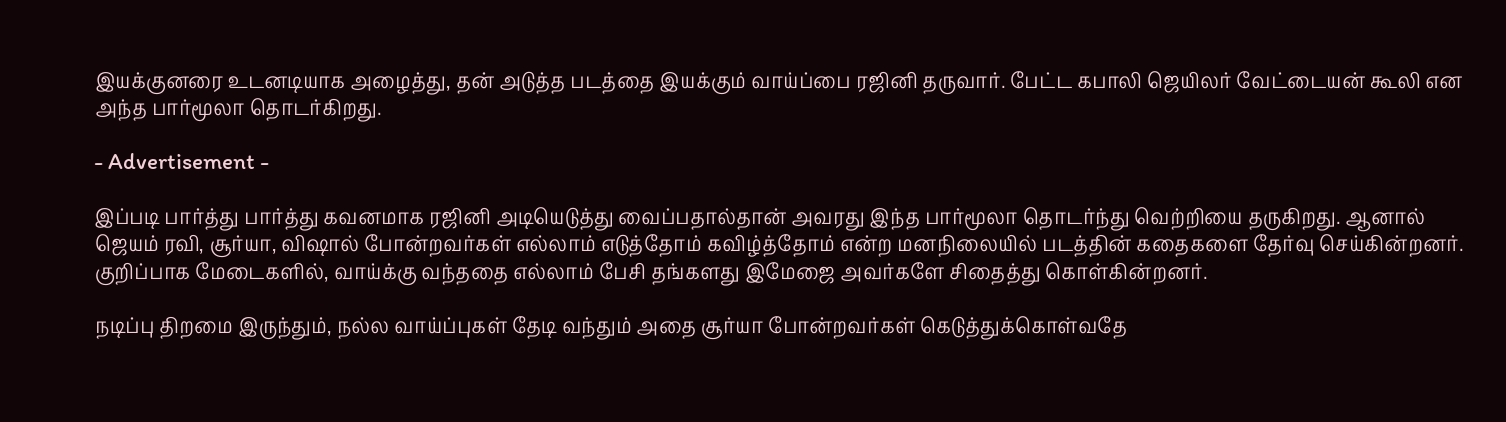இயக்குனரை உடனடியாக அழைத்து, தன் அடுத்த படத்தை இயக்கும் வாய்ப்பை ரஜினி தருவார். பேட்ட கபாலி ஜெயிலர் வேட்டையன் கூலி என அந்த பார்மூலா தொடர்கிறது.

- Advertisement -

இப்படி பார்த்து பார்த்து கவனமாக ரஜினி அடியெடுத்து வைப்பதால்தான் அவரது இந்த பார்மூலா தொடர்ந்து வெற்றியை தருகிறது. ஆனால் ஜெயம் ரவி, சூர்யா, விஷால் போன்றவர்கள் எல்லாம் எடுத்தோம் கவிழ்த்தோம் என்ற மனநிலையில் படத்தின் கதைகளை தேர்வு செய்கின்றனர். குறிப்பாக மேடைகளில், வாய்க்கு வந்ததை எல்லாம் பேசி தங்களது இமேஜை அவர்களே சிதைத்து கொள்கின்றனர்.

நடிப்பு திறமை இருந்தும், நல்ல வாய்ப்புகள் தேடி வந்தும் அதை சூர்யா போன்றவர்கள் கெடுத்துக்கொள்வதே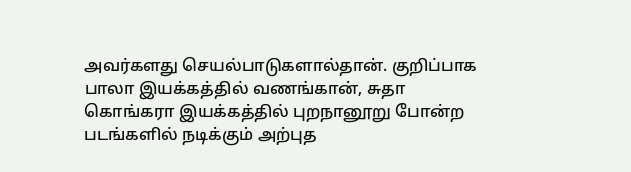அவர்களது செயல்பாடுகளால்தான். குறிப்பாக பாலா இயக்கத்தில் வணங்கான், சுதா கொங்கரா இயக்கத்தில் புறநானூறு போன்ற படங்களில் நடிக்கும் அற்புத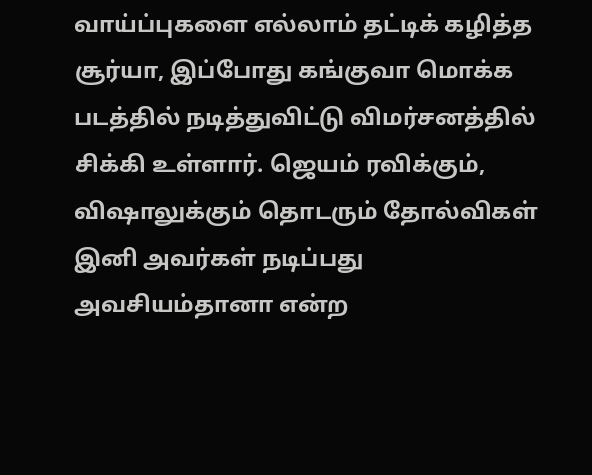வாய்ப்புகளை எல்லாம் தட்டிக் கழித்த சூர்யா, இப்போது கங்குவா மொக்க படத்தில் நடித்துவிட்டு விமர்சனத்தில் சிக்கி உள்ளார். ஜெயம் ரவிக்கும், விஷாலுக்கும் தொடரும் தோல்விகள் இனி அவர்கள் நடிப்பது அவசியம்தானா என்ற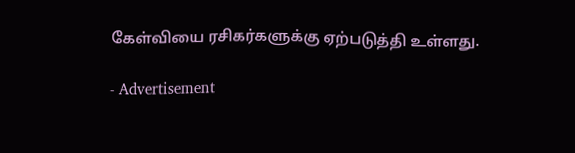கேள்வியை ரசிகர்களுக்கு ஏற்படுத்தி உள்ளது.

- Advertisement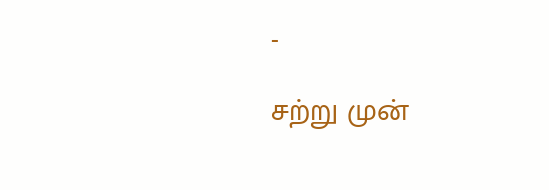-

சற்று முன்